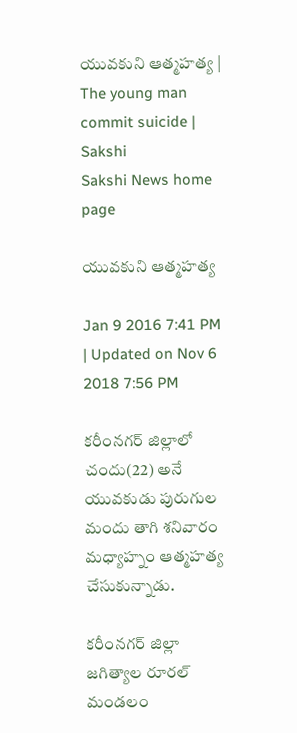యువకుని ఆత్మహత్య | The young man commit suicide | Sakshi
Sakshi News home page

యువకుని ఆత్మహత్య

Jan 9 2016 7:41 PM | Updated on Nov 6 2018 7:56 PM

కరీంనగర్ జిల్లాలో చందు(22) అనే యువకుడు పురుగుల మందు తాగి శనివారం మధ్యాహ్నం ఆత్మహత్య చేసుకున్నాడు.

కరీంనగర్ జిల్లా జగిత్యాల రూరల్ మండలం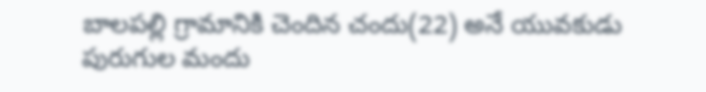బాలపల్లి గ్రామానికి చెందిన చందు(22) అనే యువకుడు పురుగుల మందు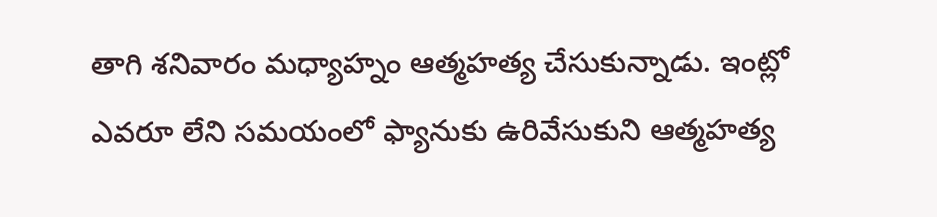తాగి శనివారం మధ్యాహ్నం ఆత్మహత్య చేసుకున్నాడు. ఇంట్లో ఎవరూ లేని సమయంలో ఫ్యానుకు ఉరివేసుకుని ఆత్మహత్య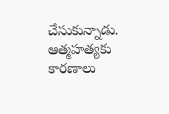చేసుకున్నాడు. ఆత్మహత్యకు కారణాలు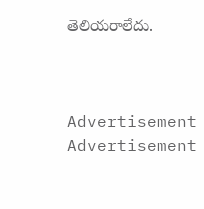తెలియరాలేదు.



Advertisement
Advertisement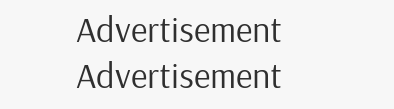Advertisement
Advertisement